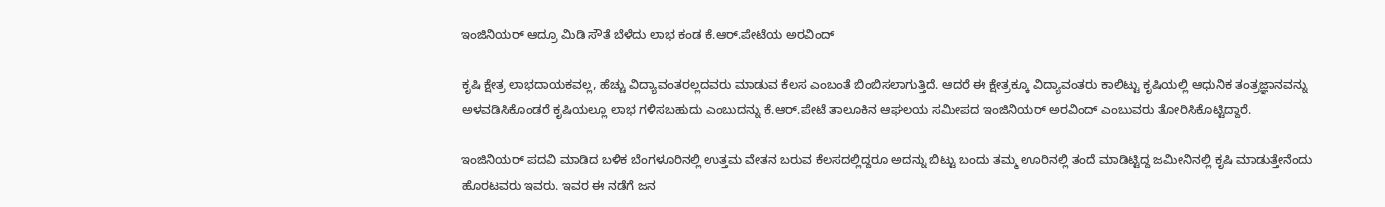ಇಂಜಿನಿಯರ್ ಆದ್ರೂ ಮಿಡಿ ಸೌತೆ ಬೆಳೆದು ಲಾಭ ಕಂಡ ಕೆ.ಆರ್.ಪೇಟೆಯ ಅರವಿಂದ್

ಕೃಷಿ ಕ್ಷೇತ್ರ ಲಾಭದಾಯಕವಲ್ಲ, ಹೆಚ್ಚು ವಿದ್ಯಾವಂತರಲ್ಲದವರು ಮಾಡುವ ಕೆಲಸ ಎಂಬಂತೆ ಬಿಂಬಿಸಲಾಗುತ್ತಿದೆ. ಆದರೆ ಈ ಕ್ಷೇತ್ರಕ್ಕೂ ವಿದ್ಯಾವಂತರು ಕಾಲಿಟ್ಟು ಕೃಷಿಯಲ್ಲಿ ಆಧುನಿಕ ತಂತ್ರಜ್ಞಾನವನ್ನು ಅಳವಡಿಸಿಕೊಂಡರೆ ಕೃಷಿಯಲ್ಲೂ ಲಾಭ ಗಳಿಸಬಹುದು ಎಂಬುದನ್ನು ಕೆ.ಆರ್.ಪೇಟೆ ತಾಲೂಕಿನ ಆಘಲಯ ಸಮೀಪದ ಇಂಜಿನಿಯರ್ ಅರವಿಂದ್ ಎಂಬುವರು ತೋರಿಸಿಕೊಟ್ಟಿದ್ದಾರೆ.

ಇಂಜಿನಿಯರ್ ಪದವಿ ಮಾಡಿದ ಬಳಿಕ ಬೆಂಗಳೂರಿನಲ್ಲಿ ಉತ್ತಮ ವೇತನ ಬರುವ ಕೆಲಸದಲ್ಲಿದ್ದರೂ ಅದನ್ನು ಬಿಟ್ಟು ಬಂದು ತಮ್ಮ ಊರಿನಲ್ಲಿ ತಂದೆ ಮಾಡಿಟ್ಟಿದ್ದ ಜಮೀನಿನಲ್ಲಿ ಕೃಷಿ ಮಾಡುತ್ತೇನೆಂದು ಹೊರಟವರು ಇವರು. ಇವರ ಈ ನಡೆಗೆ ಜನ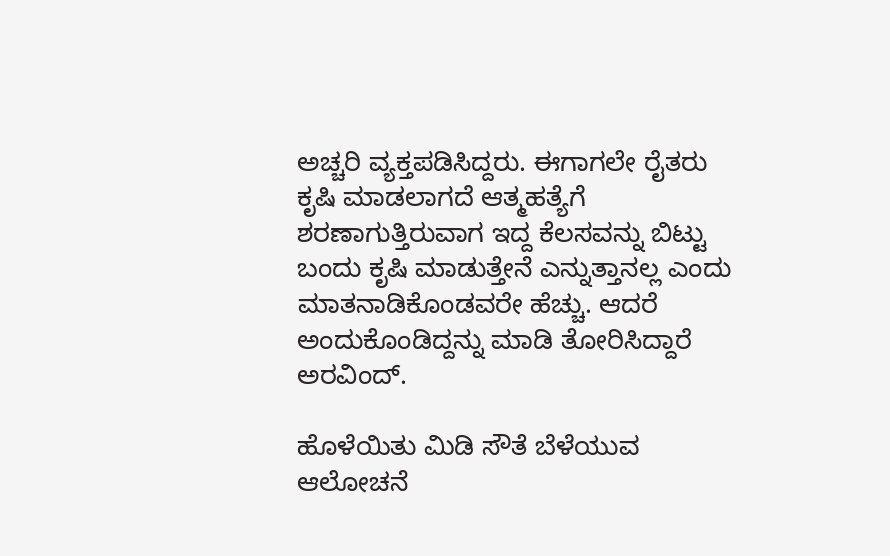ಅಚ್ಚರಿ ವ್ಯಕ್ತಪಡಿಸಿದ್ದರು. ಈಗಾಗಲೇ ರೈತರು ಕೃಷಿ ಮಾಡಲಾಗದೆ ಆತ್ಮಹತ್ಯೆಗೆ ಶರಣಾಗುತ್ತಿರುವಾಗ ಇದ್ದ ಕೆಲಸವನ್ನು ಬಿಟ್ಟು ಬಂದು ಕೃಷಿ ಮಾಡುತ್ತೇನೆ ಎನ್ನುತ್ತಾನಲ್ಲ ಎಂದು ಮಾತನಾಡಿಕೊಂಡವರೇ ಹೆಚ್ಚು. ಆದರೆ ಅಂದುಕೊಂಡಿದ್ದನ್ನು ಮಾಡಿ ತೋರಿಸಿದ್ದಾರೆ ಅರವಿಂದ್.

ಹೊಳೆಯಿತು ಮಿಡಿ ಸೌತೆ ಬೆಳೆಯುವ ಆಲೋಚನೆ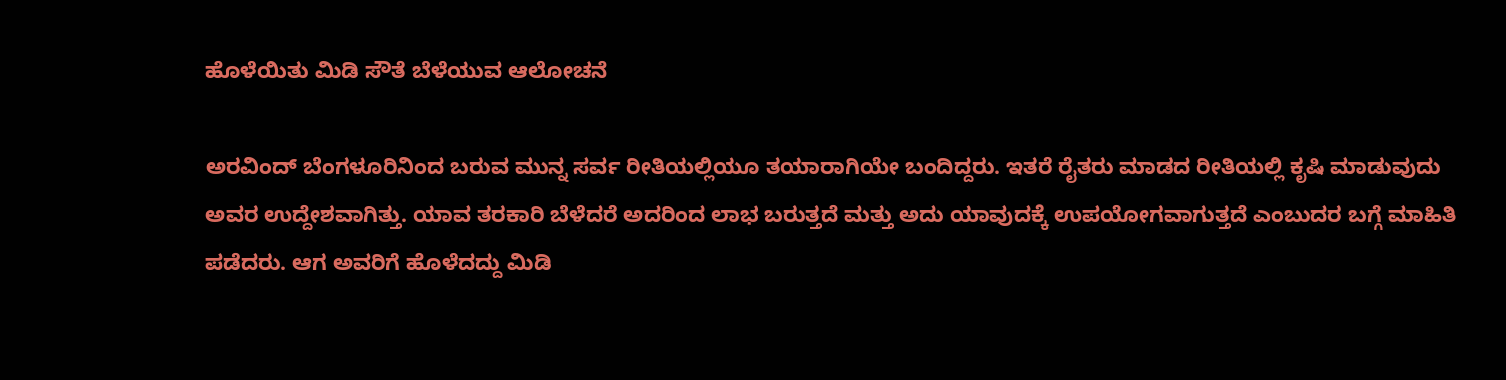ಹೊಳೆಯಿತು ಮಿಡಿ ಸೌತೆ ಬೆಳೆಯುವ ಆಲೋಚನೆ

ಅರವಿಂದ್ ಬೆಂಗಳೂರಿನಿಂದ ಬರುವ ಮುನ್ನ ಸರ್ವ ರೀತಿಯಲ್ಲಿಯೂ ತಯಾರಾಗಿಯೇ ಬಂದಿದ್ದರು. ಇತರೆ ರೈತರು ಮಾಡದ ರೀತಿಯಲ್ಲಿ ಕೃಷಿ ಮಾಡುವುದು ಅವರ ಉದ್ದೇಶವಾಗಿತ್ತು. ಯಾವ ತರಕಾರಿ ಬೆಳೆದರೆ ಅದರಿಂದ ಲಾಭ ಬರುತ್ತದೆ ಮತ್ತು ಅದು ಯಾವುದಕ್ಕೆ ಉಪಯೋಗವಾಗುತ್ತದೆ ಎಂಬುದರ ಬಗ್ಗೆ ಮಾಹಿತಿ ಪಡೆದರು. ಆಗ ಅವರಿಗೆ ಹೊಳೆದದ್ದು ಮಿಡಿ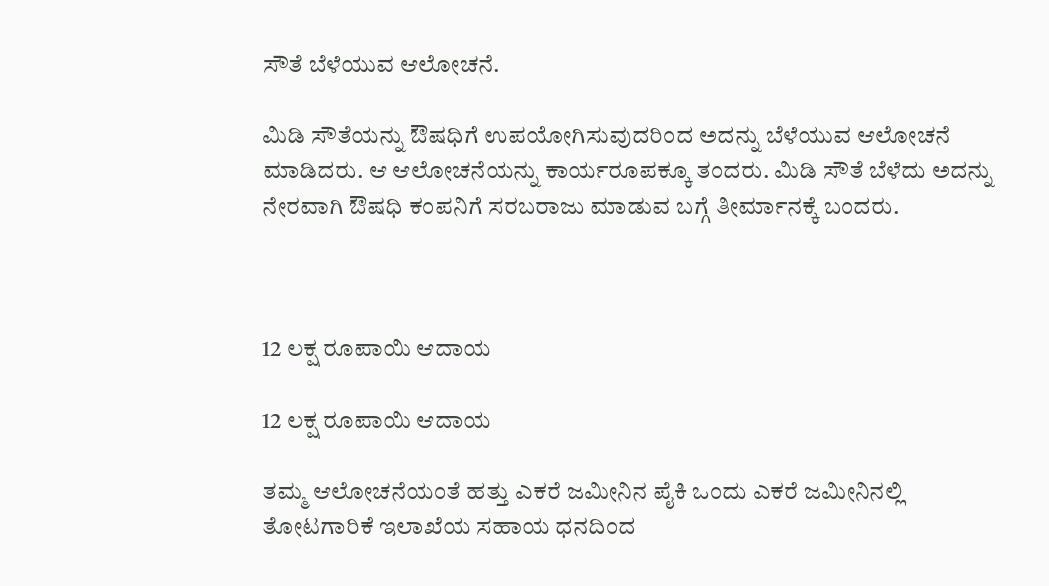ಸೌತೆ ಬೆಳೆಯುವ ಆಲೋಚನೆ.

ಮಿಡಿ ಸೌತೆಯನ್ನು ಔಷಧಿಗೆ ಉಪಯೋಗಿಸುವುದರಿಂದ ಅದನ್ನು ಬೆಳೆಯುವ ಆಲೋಚನೆ ಮಾಡಿದರು. ಆ ಆಲೋಚನೆಯನ್ನು ಕಾರ್ಯರೂಪಕ್ಕೂ ತಂದರು. ಮಿಡಿ ಸೌತೆ ಬೆಳೆದು ಅದನ್ನು ನೇರವಾಗಿ ಔಷಧಿ ಕಂಪನಿಗೆ ಸರಬರಾಜು ಮಾಡುವ ಬಗ್ಗೆ ತೀರ್ಮಾನಕ್ಕೆ ಬಂದರು.



12 ಲಕ್ಷ ರೂಪಾಯಿ ಆದಾಯ

12 ಲಕ್ಷ ರೂಪಾಯಿ ಆದಾಯ

ತಮ್ಮ ಆಲೋಚನೆಯಂತೆ ಹತ್ತು ಎಕರೆ ಜಮೀನಿನ ಪೈಕಿ ಒಂದು ಎಕರೆ ಜಮೀನಿನಲ್ಲಿ ತೋಟಗಾರಿಕೆ ಇಲಾಖೆಯ ಸಹಾಯ ಧನದಿಂದ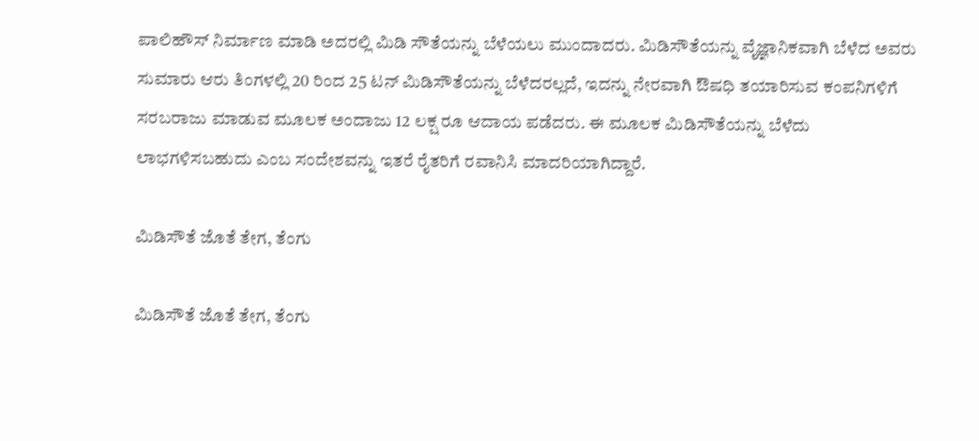ಪಾಲಿಹೌಸ್ ನಿರ್ಮಾಣ ಮಾಡಿ ಅದರಲ್ಲಿ ಮಿಡಿ ಸೌತೆಯನ್ನು ಬೆಳೆಯಲು ಮುಂದಾದರು. ಮಿಡಿಸೌತೆಯನ್ನು ವೈಜ್ಞಾನಿಕವಾಗಿ ಬೆಳೆದ ಅವರು ಸುಮಾರು ಆರು ತಿಂಗಳಲ್ಲಿ 20 ರಿಂದ 25 ಟನ್ ಮಿಡಿಸೌತೆಯನ್ನು ಬೆಳೆದರಲ್ಲದೆ, ಇದನ್ನು ನೇರವಾಗಿ ಔಷಧಿ ತಯಾರಿಸುವ ಕಂಪನಿಗಳಿಗೆ ಸರಬರಾಜು ಮಾಡುವ ಮೂಲಕ ಅಂದಾಜು 12 ಲಕ್ಷ ರೂ ಆದಾಯ ಪಡೆದರು. ಈ ಮೂಲಕ ಮಿಡಿಸೌತೆಯನ್ನು ಬೆಳೆದು ಲಾಭಗಳಿಸಬಹುದು ಎಂಬ ಸಂದೇಶವನ್ನು ಇತರೆ ರೈತರಿಗೆ ರವಾನಿಸಿ ಮಾದರಿಯಾಗಿದ್ದಾರೆ.

ಮಿಡಿಸೌತೆ ಜೊತೆ ತೇಗ, ತೆಂಗು

ಮಿಡಿಸೌತೆ ಜೊತೆ ತೇಗ, ತೆಂಗು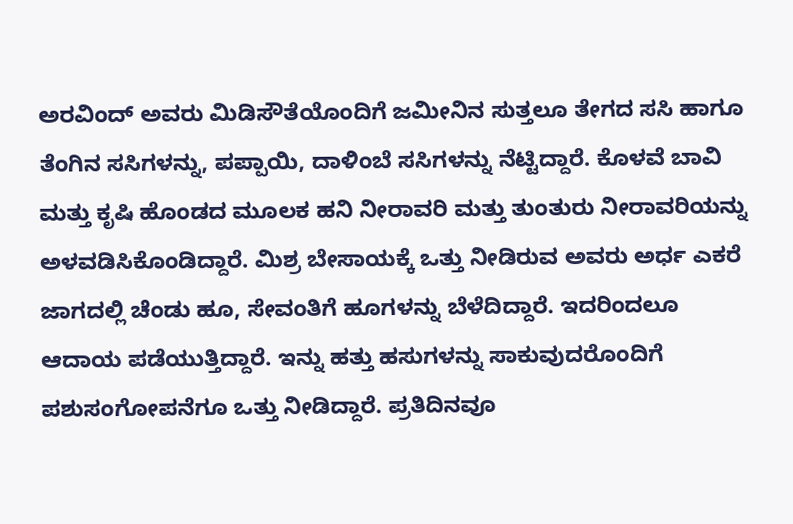ಅರವಿಂದ್ ಅವರು ಮಿಡಿಸೌತೆಯೊಂದಿಗೆ ಜಮೀನಿನ ಸುತ್ತಲೂ ತೇಗದ ಸಸಿ ಹಾಗೂ ತೆಂಗಿನ ಸಸಿಗಳನ್ನು, ಪಪ್ಪಾಯಿ, ದಾಳಿಂಬೆ ಸಸಿಗಳನ್ನು ನೆಟ್ಟಿದ್ದಾರೆ. ಕೊಳವೆ ಬಾವಿ ಮತ್ತು ಕೃಷಿ ಹೊಂಡದ ಮೂಲಕ ಹನಿ ನೀರಾವರಿ ಮತ್ತು ತುಂತುರು ನೀರಾವರಿಯನ್ನು ಅಳವಡಿಸಿಕೊಂಡಿದ್ದಾರೆ. ಮಿಶ್ರ ಬೇಸಾಯಕ್ಕೆ ಒತ್ತು ನೀಡಿರುವ ಅವರು ಅರ್ಧ ಎಕರೆ ಜಾಗದಲ್ಲಿ ಚೆಂಡು ಹೂ, ಸೇವಂತಿಗೆ ಹೂಗಳನ್ನು ಬೆಳೆದಿದ್ದಾರೆ. ಇದರಿಂದಲೂ ಆದಾಯ ಪಡೆಯುತ್ತಿದ್ದಾರೆ. ಇನ್ನು ಹತ್ತು ಹಸುಗಳನ್ನು ಸಾಕುವುದರೊಂದಿಗೆ ಪಶುಸಂಗೋಪನೆಗೂ ಒತ್ತು ನೀಡಿದ್ದಾರೆ. ಪ್ರತಿದಿನವೂ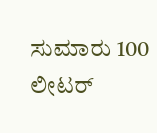ಸುಮಾರು 100 ಲೀಟರ್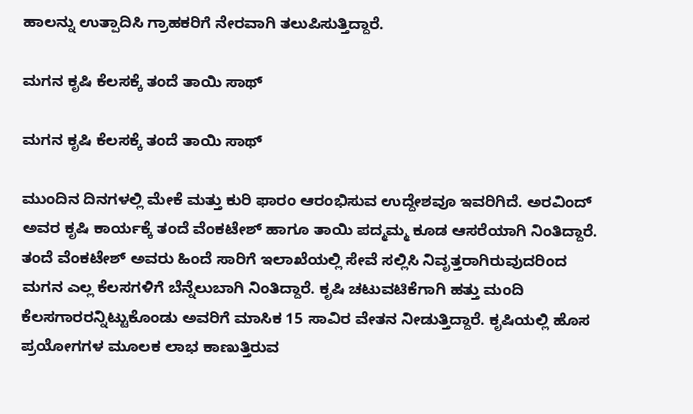ಹಾಲನ್ನು ಉತ್ಪಾದಿಸಿ ಗ್ರಾಹಕರಿಗೆ ನೇರವಾಗಿ ತಲುಪಿಸುತ್ತಿದ್ದಾರೆ.

ಮಗನ ಕೃಷಿ ಕೆಲಸಕ್ಕೆ ತಂದೆ ತಾಯಿ ಸಾಥ್

ಮಗನ ಕೃಷಿ ಕೆಲಸಕ್ಕೆ ತಂದೆ ತಾಯಿ ಸಾಥ್

ಮುಂದಿನ ದಿನಗಳಲ್ಲಿ ಮೇಕೆ ಮತ್ತು ಕುರಿ ಫಾರಂ ಆರಂಭಿಸುವ ಉದ್ದೇಶವೂ ಇವರಿಗಿದೆ. ಅರವಿಂದ್ ಅವರ ಕೃಷಿ ಕಾರ್ಯಕ್ಕೆ ತಂದೆ ವೆಂಕಟೇಶ್ ಹಾಗೂ ತಾಯಿ ಪದ್ಮಮ್ಮ ಕೂಡ ಆಸರೆಯಾಗಿ ನಿಂತಿದ್ದಾರೆ. ತಂದೆ ವೆಂಕಟೇಶ್ ಅವರು ಹಿಂದೆ ಸಾರಿಗೆ ಇಲಾಖೆಯಲ್ಲಿ ಸೇವೆ ಸಲ್ಲಿಸಿ ನಿವೃತ್ತರಾಗಿರುವುದರಿಂದ ಮಗನ ಎಲ್ಲ ಕೆಲಸಗಳಿಗೆ ಬೆನ್ನೆಲುಬಾಗಿ ನಿಂತಿದ್ದಾರೆ. ಕೃಷಿ ಚಟುವಟಿಕೆಗಾಗಿ ಹತ್ತು ಮಂದಿ ಕೆಲಸಗಾರರನ್ನಿಟ್ಟುಕೊಂಡು ಅವರಿಗೆ ಮಾಸಿಕ 15 ಸಾವಿರ ವೇತನ ನೀಡುತ್ತಿದ್ದಾರೆ. ಕೃಷಿಯಲ್ಲಿ ಹೊಸ ಪ್ರಯೋಗಗಳ ಮೂಲಕ ಲಾಭ ಕಾಣುತ್ತಿರುವ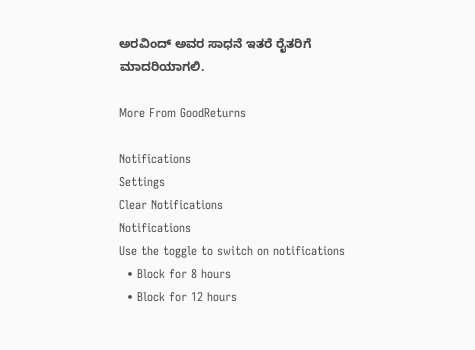ಅರವಿಂದ್ ಅವರ ಸಾಧನೆ ಇತರೆ ರೈತರಿಗೆ ಮಾದರಿಯಾಗಲಿ.

More From GoodReturns

Notifications
Settings
Clear Notifications
Notifications
Use the toggle to switch on notifications
  • Block for 8 hours
  • Block for 12 hours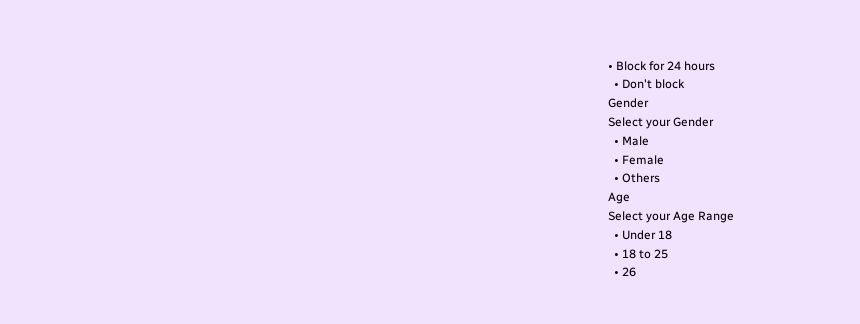• Block for 24 hours
  • Don't block
Gender
Select your Gender
  • Male
  • Female
  • Others
Age
Select your Age Range
  • Under 18
  • 18 to 25
  • 26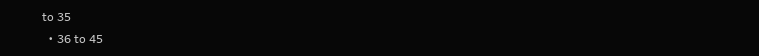to 35
  • 36 to 45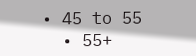• 45 to 55
  • 55+